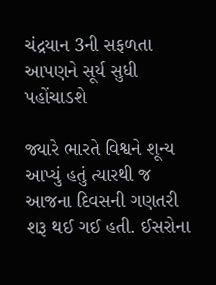ચંદ્રયાન 3ની સફળતા આપણને સૂર્ય સુધી પહોંચાડશે

જ્યારે ભારતે વિશ્વને શૂન્ય આપ્યું હતું ત્યારથી જ આજના દિવસની ગણતરી શરૂ થઈ ગઈ હતી. ઈસરોના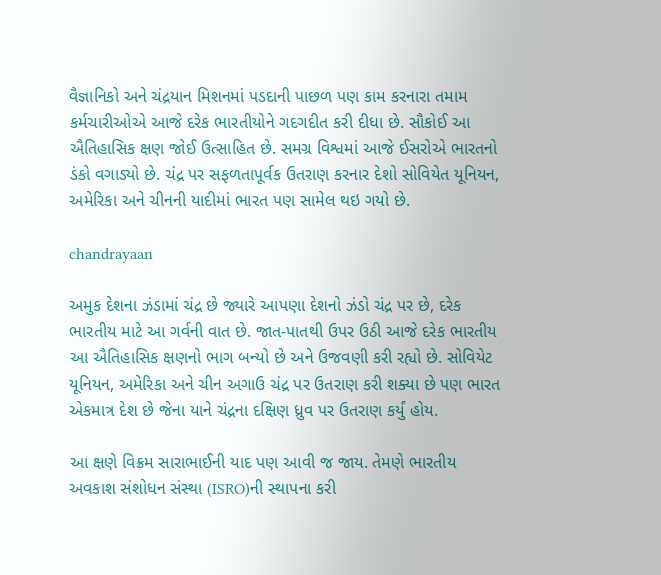વૈજ્ઞાનિકો અને ચંદ્રયાન મિશનમાં પડદાની પાછળ પણ કામ કરનારા તમામ કર્મચારીઓએ આજે દરેક ભારતીયોને ગદગદીત કરી દીધા છે. સૌકોઈ આ ઐતિહાસિક ક્ષણ જોઈ ઉત્સાહિત છે. સમગ્ર વિશ્વમાં આજે ઈસરોએ ભારતનો ડંકો વગાડ્યો છે. ચંદ્ર પર સફળતાપૂર્વક ઉતરાણ કરનાર દેશો સોવિયેત યૂનિયન, અમેરિકા અને ચીનની યાદીમાં ભારત પણ સામેલ થઇ ગયો છે.

chandrayaan

અમુક દેશના ઝંડામાં ચંદ્ર છે જ્યારે આપણા દેશનો ઝંડો ચંદ્ર પર છે, દરેક ભારતીય માટે આ ગર્વની વાત છે. જાત-પાતથી ઉપર ઉઠી આજે દરેક ભારતીય આ ઐતિહાસિક ક્ષણનો ભાગ બન્યો છે અને ઉજવણી કરી રહ્યો છે. સોવિયેટ યૂનિયન, અમેરિકા અને ચીન અગાઉ ચંદ્ર પર ઉતરાણ કરી શક્યા છે પણ ભારત એકમાત્ર દેશ છે જેના યાને ચંદ્રના દક્ષિણ ધ્રુવ પર ઉતરાણ કર્યું હોય.

આ ક્ષણે વિક્રમ સારાભાઈની યાદ પણ આવી જ જાય. તેમણે ભારતીય અવકાશ સંશોધન સંસ્થા (ISRO)ની સ્થાપના કરી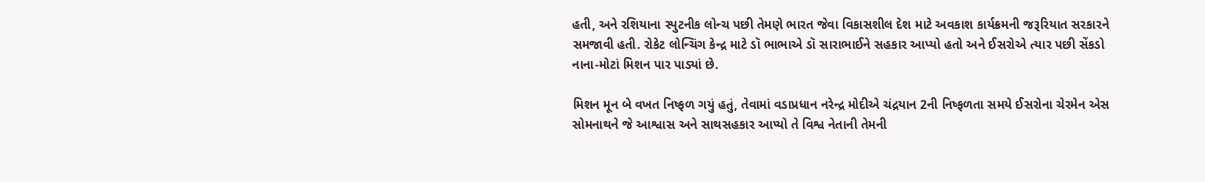હતી, અને રશિયાના સ્પુટનીક લોન્ચ પછી તેમણે ભારત જેવા વિકાસશીલ દેશ માટે અવકાશ કાર્યક્રમની જરૂરિયાત સરકારને સમજાવી હતી. રોકેટ લોન્ચિંગ કેન્દ્ર માટે ડૉ ભાભાએ ડૉ સારાભાઈને સહકાર આપ્યો હતો અને ઈસરોએ ત્યાર પછી સેંકડો નાના-મોટાં મિશન પાર પાડ્યાં છે.

મિશન મૂન બે વખત નિષ્ફળ ગયું હતું, તેવામાં વડાપ્રધાન નરેન્દ્ર મોદીએ ચંદ્રયાન 2ની નિષ્ફળતા સમયે ઈસરોના ચેરમેન એસ સોમનાથને જે આશ્વાસ અને સાથસહકાર આપ્યો તે વિશ્વ નેતાની તેમની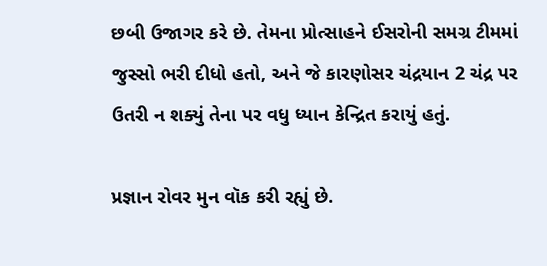છબી ઉજાગર કરે છે. તેમના પ્રોત્સાહને ઈસરોની સમગ્ર ટીમમાં જુસ્સો ભરી દીધો હતો, અને જે કારણોસર ચંદ્રયાન 2 ચંદ્ર પર ઉતરી ન શક્યું તેના પર વધુ ધ્યાન કેન્દ્રિત કરાયું હતું.

પ્રજ્ઞાન રોવર મુન વૉક કરી રહ્યું છે.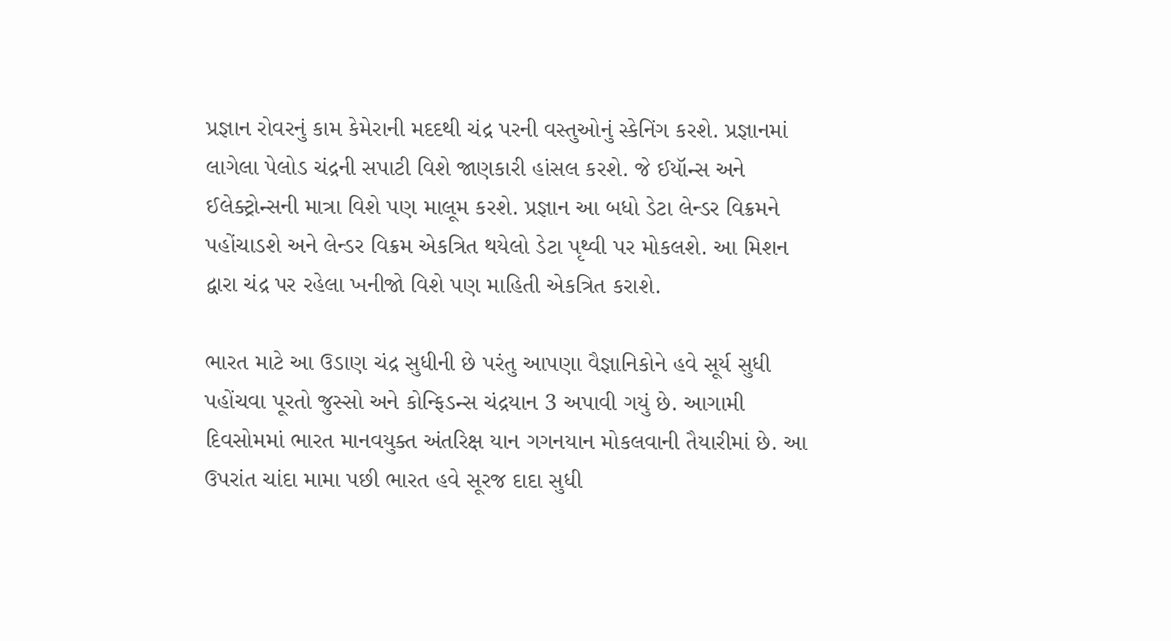પ્રજ્ઞાન રોવરનું કામ કેમેરાની મદદથી ચંદ્ર પરની વસ્તુઓનું સ્કેનિંગ કરશે. પ્રજ્ઞાનમાં લાગેલા પેલોડ ચંદ્રની સપાટી વિશે જાણકારી હાંસલ કરશે. જે ઈયૉન્સ અને ઈલેક્ટ્રોન્સની માત્રા વિશે પણ માલૂમ કરશે. પ્રજ્ઞાન આ બધો ડેટા લેન્ડર વિક્રમને પહોંચાડશે અને લેન્ડર વિક્રમ એકત્રિત થયેલો ડેટા પૃથ્વી પર મોકલશે. આ મિશન દ્વારા ચંદ્ર પર રહેલા ખનીજો વિશે પણ માહિતી એકત્રિત કરાશે.

ભારત માટે આ ઉડાણ ચંદ્ર સુધીની છે પરંતુ આપણા વૈજ્ઞાનિકોને હવે સૂર્ય સુધી પહોંચવા પૂરતો જુસ્સો અને કોન્ફિડન્સ ચંદ્રયાન 3 અપાવી ગયું છે. આગામી દિવસોમમાં ભારત માનવયુક્ત અંતરિક્ષ યાન ગગનયાન મોકલવાની તૈયારીમાં છે. આ ઉપરાંત ચાંદા મામા પછી ભારત હવે સૂરજ દાદા સુધી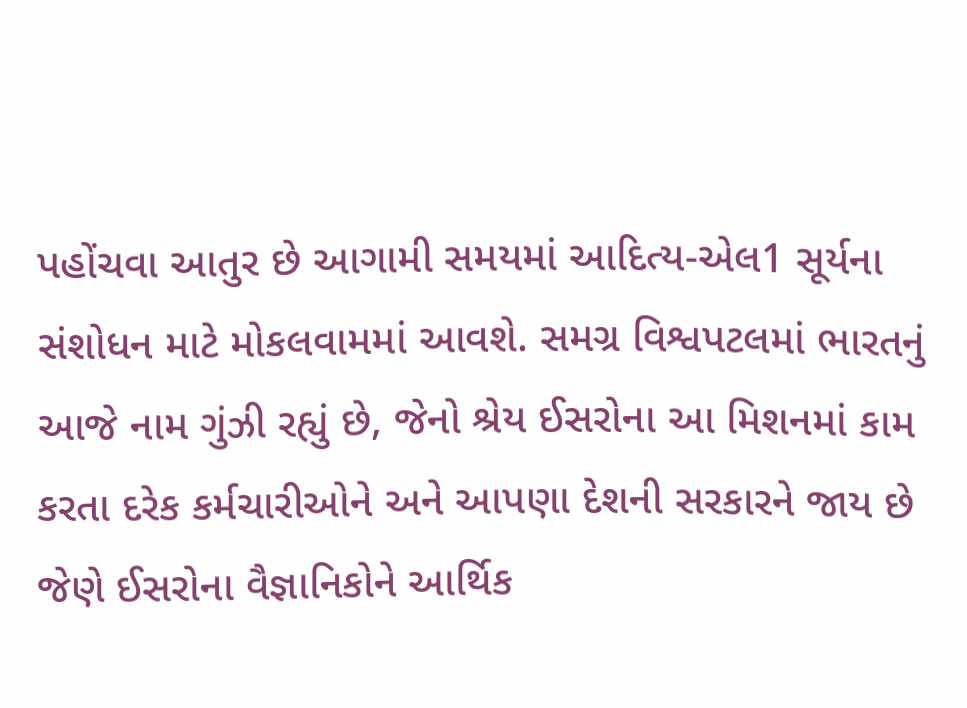પહોંચવા આતુર છે આગામી સમયમાં આદિત્ય-એલ1 સૂર્યના સંશોધન માટે મોકલવામમાં આવશે. સમગ્ર વિશ્વપટલમાં ભારતનું આજે નામ ગુંઝી રહ્યું છે, જેનો શ્રેય ઈસરોના આ મિશનમાં કામ કરતા દરેક કર્મચારીઓને અને આપણા દેશની સરકારને જાય છે જેણે ઈસરોના વૈજ્ઞાનિકોને આર્થિક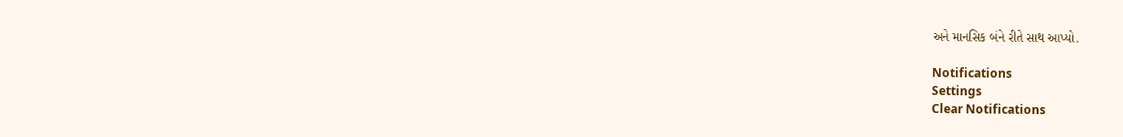અને માનસિક બંને રીતે સાથ આપ્યો.

Notifications
Settings
Clear Notifications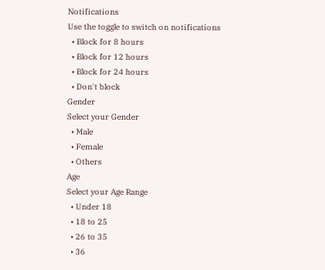Notifications
Use the toggle to switch on notifications
  • Block for 8 hours
  • Block for 12 hours
  • Block for 24 hours
  • Don't block
Gender
Select your Gender
  • Male
  • Female
  • Others
Age
Select your Age Range
  • Under 18
  • 18 to 25
  • 26 to 35
  • 36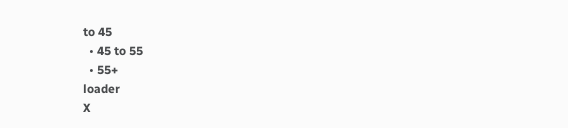to 45
  • 45 to 55
  • 55+
loader
X